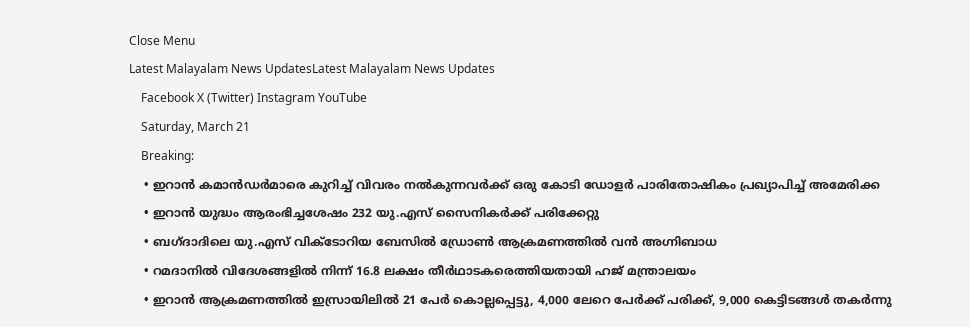Close Menu
Latest Malayalam News UpdatesLatest Malayalam News Updates
    Facebook X (Twitter) Instagram YouTube
    Saturday, March 21
    Breaking:
    • ഇറാന്‍ കമാന്‍ഡര്‍മാരെ കുറിച്ച് വിവരം നല്‍കുന്നവര്‍ക്ക് ഒരു കോടി ഡോളര്‍ പാരിതോഷികം പ്രഖ്യാപിച്ച് അമേരിക്ക
    • ഇറാന്‍ യുദ്ധം ആരംഭിച്ചശേഷം 232 യു.എസ് സൈനികര്‍ക്ക് പരിക്കേറ്റു
    • ബഗ്ദാദിലെ യു.എസ് വിക്ടോറിയ ബേസില്‍ ഡ്രോണ്‍ ആക്രമണത്തില്‍ വന്‍ അഗ്നിബാധ
    • റമദാനില്‍ വിദേശങ്ങളില്‍ നിന്ന് 16.8 ലക്ഷം തീര്‍ഥാടകരെത്തിയതായി ഹജ് മന്ത്രാലയം
    • ഇറാന്‍ ആക്രമണത്തില്‍ ഇസ്രായിലില്‍ 21 പേര്‍ കൊല്ലപ്പെട്ടു, 4,000 ലേറെ പേര്‍ക്ക് പരിക്ക്, 9,000 കെട്ടിടങ്ങള്‍ തകര്‍ന്നു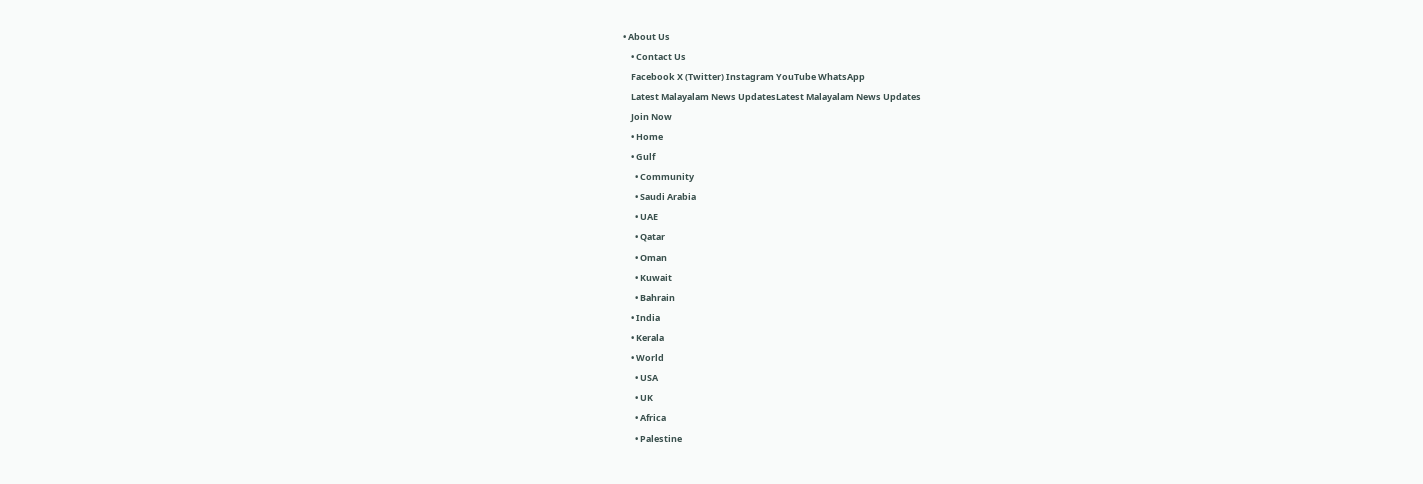• About Us
    • Contact Us
    Facebook X (Twitter) Instagram YouTube WhatsApp
    Latest Malayalam News UpdatesLatest Malayalam News Updates
    Join Now
    • Home
    • Gulf
      • Community
      • Saudi Arabia
      • UAE
      • Qatar
      • Oman
      • Kuwait
      • Bahrain
    • India
    • Kerala
    • World
      • USA
      • UK
      • Africa
      • Palestine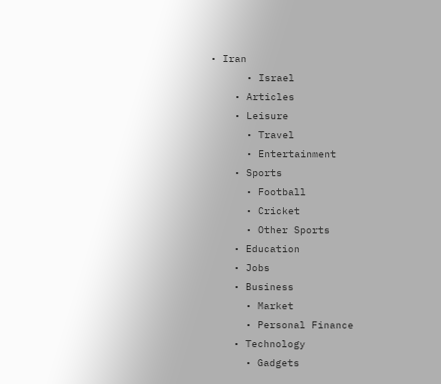• Iran
      • Israel
    • Articles
    • Leisure
      • Travel
      • Entertainment
    • Sports
      • Football
      • Cricket
      • Other Sports
    • Education
    • Jobs
    • Business
      • Market
      • Personal Finance
    • Technology
      • Gadgets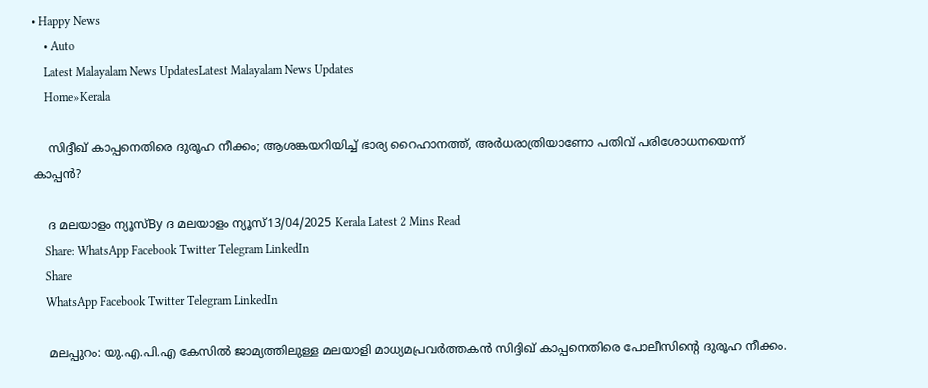• Happy News
    • Auto
    Latest Malayalam News UpdatesLatest Malayalam News Updates
    Home»Kerala

    സിദ്ദീഖ് കാപ്പനെതിരെ ദുരൂഹ നീക്കം; ആശങ്കയറിയിച്ച് ഭാര്യ റൈഹാനത്ത്, അർധരാത്രിയാണോ പതിവ് പരിശോധനയെന്ന് കാപ്പൻ?

    ദ മലയാളം ന്യൂസ്‌By ദ മലയാളം ന്യൂസ്‌13/04/2025 Kerala Latest 2 Mins Read
    Share: WhatsApp Facebook Twitter Telegram LinkedIn
    Share
    WhatsApp Facebook Twitter Telegram LinkedIn

    മലപ്പുറം: യു.എ.പി.എ കേസിൽ ജാമ്യത്തിലുള്ള മലയാളി മാധ്യമപ്രവർത്തകൻ സിദ്ദിഖ് കാപ്പനെതിരെ പോലീസിന്റെ ദുരൂഹ നീക്കം.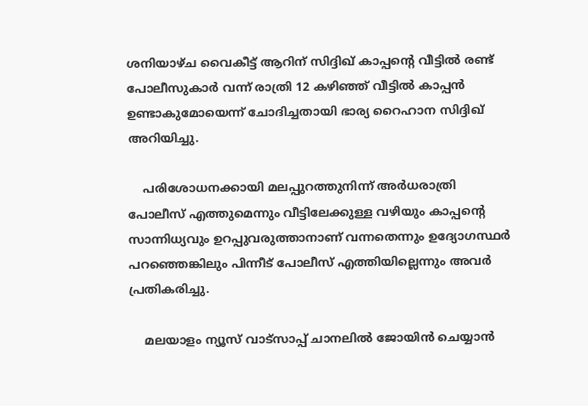ശനിയാഴ്ച വൈകീട്ട് ആറിന് സിദ്ദിഖ് കാപ്പന്റെ വീട്ടിൽ രണ്ട് പോലീസുകാർ വന്ന് രാത്രി 12 കഴിഞ്ഞ് വീട്ടിൽ കാപ്പൻ ഉണ്ടാകുമോയെന്ന് ചോദിച്ചതായി ഭാര്യ റൈഹാന സിദ്ദിഖ് അറിയിച്ചു.

    പരിശോധനക്കായി മലപ്പുറത്തുനിന്ന് അർധരാത്രി പോലീസ് എത്തുമെന്നും വീട്ടിലേക്കുള്ള വഴിയും കാപ്പന്റെ സാന്നിധ്യവും ഉറപ്പുവരുത്താനാണ് വന്നതെന്നും ഉദ്യോഗസ്ഥർ പറഞ്ഞെങ്കിലും പിന്നീട് പോലീസ് എത്തിയില്ലെന്നും അവർ പ്രതികരിച്ചു.

    മലയാളം ന്യൂസ് വാട്സാപ്പ് ചാനലിൽ ജോയിൻ ചെയ്യാൻ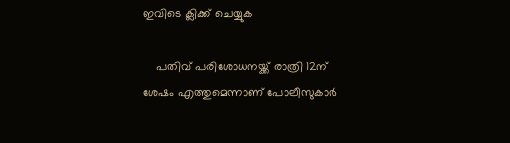ഇവിടെ ക്ലിക്ക് ചെയ്യുക

    പതിവ് പരിശോധനയ്ക്ക് രാത്രി 12ന് ശേഷം എത്തുമെന്നാണ് പോലീസുകാർ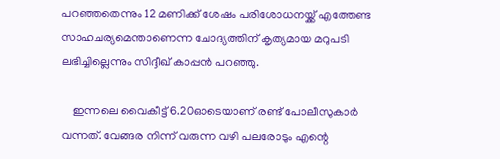പറഞ്ഞതെന്നും 12 മണിക്ക് ശേഷം പരിശോധനയ്ക്ക് എത്തേണ്ട സാഹചര്യമെന്താണെന്ന ചോദ്യത്തിന് കൃത്യമായ മറുപടി ലഭിച്ചില്ലെന്നും സിദ്ദീഖ് കാപ്പൻ പറഞ്ഞു.

    ഇന്നലെ വൈകീട്ട് 6.20ഓടെയാണ് രണ്ട് പോലീസുകാർ വന്നത്. വേങ്ങര നിന്ന് വരുന്ന വഴി പലരോടും എന്റെ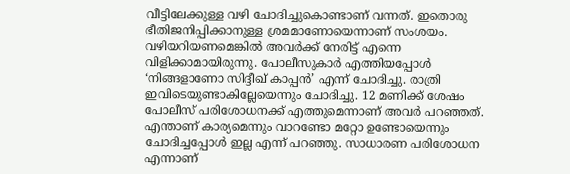വീട്ടിലേക്കുള്ള വഴി ചോദിച്ചുകൊണ്ടാണ് വന്നത്. ഇതൊരു ഭീതിജനിപ്പിക്കാനുള്ള ശ്രമമാണോയെന്നാണ് സംശയം. വഴിയറിയണമെങ്കിൽ അവർക്ക് നേരിട്ട് എന്നെ വിളിക്കാമായിരുന്നു. പോലീസുകാർ എത്തിയപ്പോൾ ‘നിങ്ങളാണോ സിദ്ദീഖ് കാപ്പൻ’ എന്ന് ചോദിച്ചു. രാത്രി ഇവിടെയുണ്ടാകില്ലേയെന്നും ചോദിച്ചു. 12 മണിക്ക് ശേഷം പോലീസ് പരിശോധനക്ക് എത്തുമെന്നാണ് അവർ പറഞ്ഞത്. എന്താണ് കാര്യമെന്നും വാറണ്ടോ മറ്റോ ഉണ്ടോയെന്നും ചോദിച്ചപ്പോൾ ഇല്ല എന്ന് പറഞ്ഞു. സാധാരണ പരിശോധന എന്നാണ്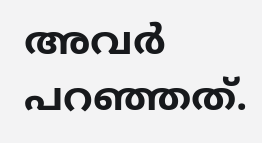അവർ പറഞ്ഞത്.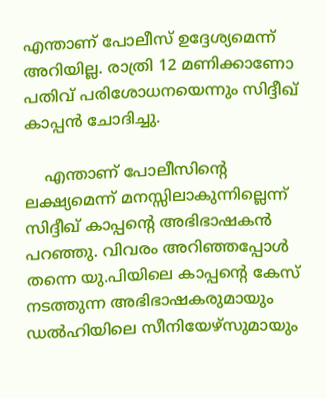എന്താണ് പോലീസ് ഉദ്ദേശ്യമെന്ന് അറിയില്ല. രാത്രി 12 മണിക്കാണോ പതിവ് പരിശോധനയെന്നും സിദ്ദീഖ് കാപ്പൻ ചോദിച്ചു.

    എന്താണ് പോലീസിന്റെ ലക്ഷ്യമെന്ന് മനസ്സിലാകുന്നില്ലെന്ന് സിദ്ദീഖ് കാപ്പന്റെ അഭിഭാഷകൻ പറഞ്ഞു. വിവരം അറിഞ്ഞപ്പോൾ തന്നെ യു.പിയിലെ കാപ്പന്റെ കേസ് നടത്തുന്ന അഭിഭാഷകരുമായും ഡൽഹിയിലെ സീനിയേഴ്‌സുമായും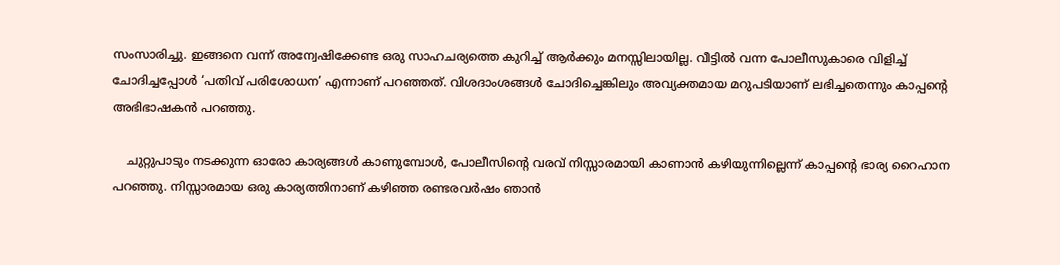സംസാരിച്ചു. ഇങ്ങനെ വന്ന് അന്വേഷിക്കേണ്ട ഒരു സാഹചര്യത്തെ കുറിച്ച് ആർക്കും മനസ്സിലായില്ല. വീട്ടിൽ വന്ന പോലീസുകാരെ വിളിച്ച് ചോദിച്ചപ്പോൾ ‘പതിവ് പരിശോധന’ എന്നാണ് പറഞ്ഞത്. വിശദാംശങ്ങൾ ചോദിച്ചെങ്കിലും അവ്യക്തമായ മറുപടിയാണ് ലഭിച്ചതെന്നും കാപ്പന്റെ അഭിഭാഷകൻ പറഞ്ഞു.

    ചുറ്റുപാടും നടക്കുന്ന ഓരോ കാര്യങ്ങൾ കാണുമ്പോൾ, പോലീസിന്റെ വരവ് നിസ്സാരമായി കാണാൻ കഴിയുന്നില്ലെന്ന് കാപ്പന്റെ ഭാര്യ റൈഹാന പറഞ്ഞു. നിസ്സാരമായ ഒരു കാര്യത്തിനാണ് കഴിഞ്ഞ രണ്ടരവർഷം ഞാൻ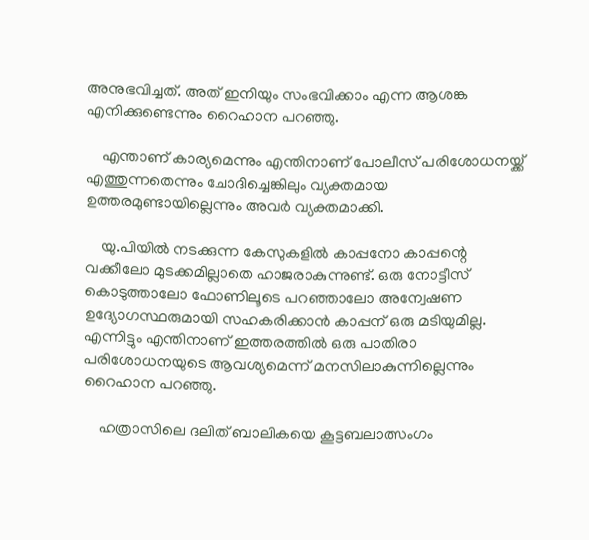അനുഭവിച്ചത്. അത് ഇനിയും സംഭവിക്കാം എന്ന ആശങ്ക എനിക്കുണ്ടെന്നും റൈഹാന പറഞ്ഞു.

    എന്താണ് കാര്യമെന്നും എന്തിനാണ് പോലീസ് പരിശോധനയ്ക്ക് എത്തുന്നതെന്നും ചോദിച്ചെങ്കിലും വ്യക്തമായ ഉത്തരമുണ്ടായില്ലെന്നും അവർ വ്യക്തമാക്കി.

    യു.പിയിൽ നടക്കുന്ന കേസുകളിൽ കാപ്പനോ കാപ്പന്റെ വക്കീലോ മുടക്കമില്ലാതെ ഹാജരാകുന്നുണ്ട്. ഒരു നോട്ടീസ് കൊടുത്താലോ ഫോണിലൂടെ പറഞ്ഞാലോ അന്വേഷണ ഉദ്യോഗസ്ഥരുമായി സഹകരിക്കാൻ കാപ്പന് ഒരു മടിയുമില്ല. എന്നിട്ടും എന്തിനാണ് ഇത്തരത്തിൽ ഒരു പാതിരാ പരിശോധനയുടെ ആവശ്യമെന്ന് മനസിലാകുന്നില്ലെന്നും റൈഹാന പറഞ്ഞു.

    ഹത്രാസിലെ ദലിത് ബാലികയെ കൂട്ടബലാത്സംഗം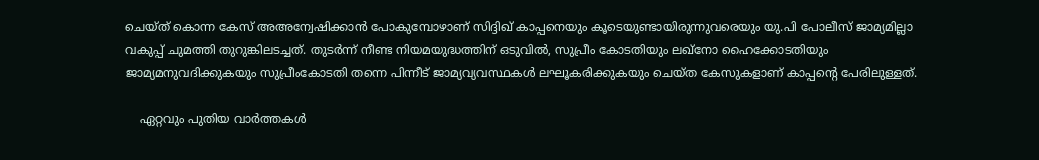ചെയ്ത് കൊന്ന കേസ് അഅന്വേഷിക്കാൻ പോകുമ്പോഴാണ് സിദ്ദിഖ് കാപ്പനെയും കൂടെയുണ്ടായിരുന്നുവരെയും യു.പി പോലീസ് ജാമ്യമില്ലാ വകുപ്പ് ചുമത്തി തുറുങ്കിലടച്ചത്. തുടർന്ന് നീണ്ട നിയമയുദ്ധത്തിന് ഒടുവിൽ, സുപ്രീം കോടതിയും ലഖ്‌നോ ഹൈക്കോടതിയും ജാമ്യമനുവദിക്കുകയും സുപ്രീംകോടതി തന്നെ പിന്നീട് ജാമ്യവ്യവസ്ഥകൾ ലഘൂകരിക്കുകയും ചെയ്ത കേസുകളാണ് കാപ്പന്റെ പേരിലുള്ളത്.

    ഏറ്റവും പുതിയ വാർത്തകൾ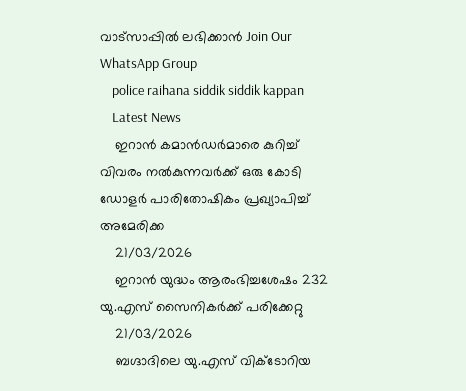വാട്സാപ്പിൽ ലഭിക്കാൻ Join Our WhatsApp Group
    police raihana siddik siddik kappan
    Latest News
    ഇറാന്‍ കമാന്‍ഡര്‍മാരെ കുറിച്ച് വിവരം നല്‍കുന്നവര്‍ക്ക് ഒരു കോടി ഡോളര്‍ പാരിതോഷികം പ്രഖ്യാപിച്ച് അമേരിക്ക
    21/03/2026
    ഇറാന്‍ യുദ്ധം ആരംഭിച്ചശേഷം 232 യു.എസ് സൈനികര്‍ക്ക് പരിക്കേറ്റു
    21/03/2026
    ബഗ്ദാദിലെ യു.എസ് വിക്ടോറിയ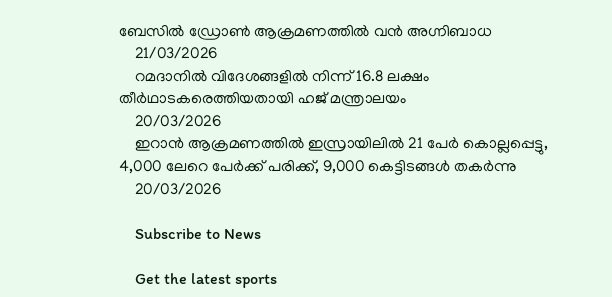ബേസില്‍ ഡ്രോണ്‍ ആക്രമണത്തില്‍ വന്‍ അഗ്നിബാധ
    21/03/2026
    റമദാനില്‍ വിദേശങ്ങളില്‍ നിന്ന് 16.8 ലക്ഷം തീര്‍ഥാടകരെത്തിയതായി ഹജ് മന്ത്രാലയം
    20/03/2026
    ഇറാന്‍ ആക്രമണത്തില്‍ ഇസ്രായിലില്‍ 21 പേര്‍ കൊല്ലപ്പെട്ടു, 4,000 ലേറെ പേര്‍ക്ക് പരിക്ക്, 9,000 കെട്ടിടങ്ങള്‍ തകര്‍ന്നു
    20/03/2026

    Subscribe to News

    Get the latest sports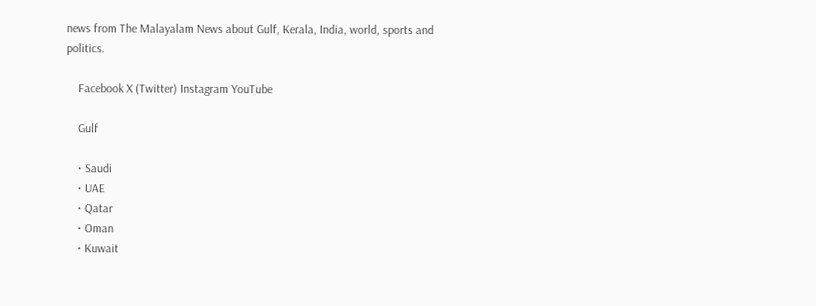news from The Malayalam News about Gulf, Kerala, India, world, sports and politics.

    Facebook X (Twitter) Instagram YouTube

    Gulf

    • Saudi
    • UAE
    • Qatar
    • Oman
    • Kuwait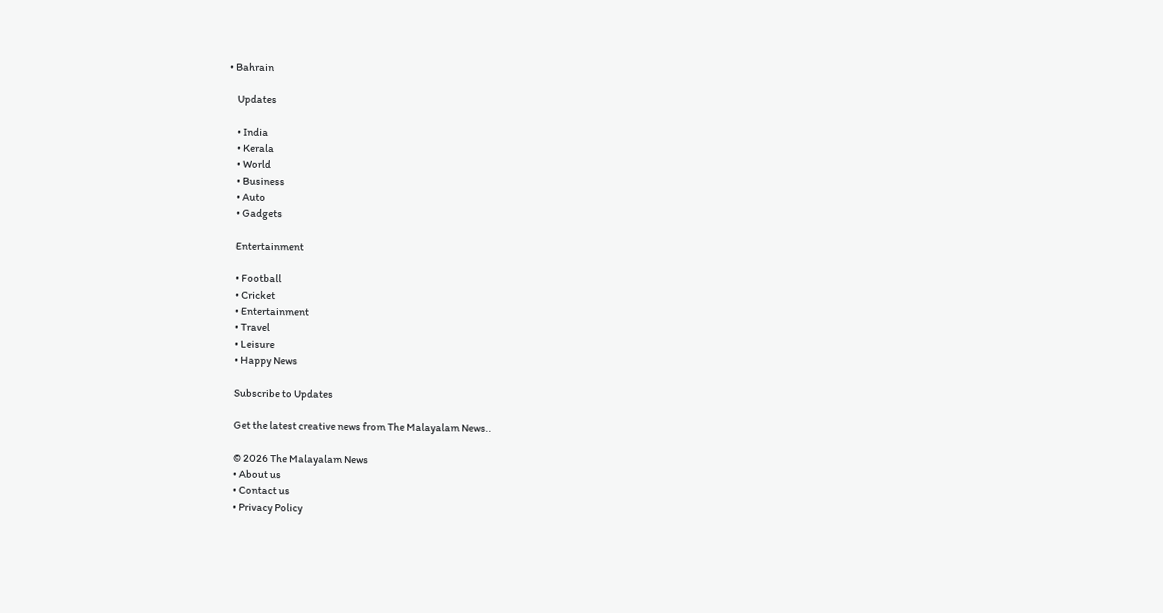• Bahrain

    Updates

    • India
    • Kerala
    • World
    • Business
    • Auto
    • Gadgets

    Entertainment

    • Football
    • Cricket
    • Entertainment
    • Travel
    • Leisure
    • Happy News

    Subscribe to Updates

    Get the latest creative news from The Malayalam News..

    © 2026 The Malayalam News
    • About us
    • Contact us
    • Privacy Policy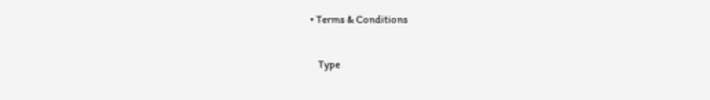• Terms & Conditions

    Type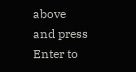above and press Enter to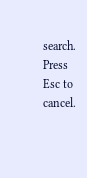search. Press Esc to cancel.